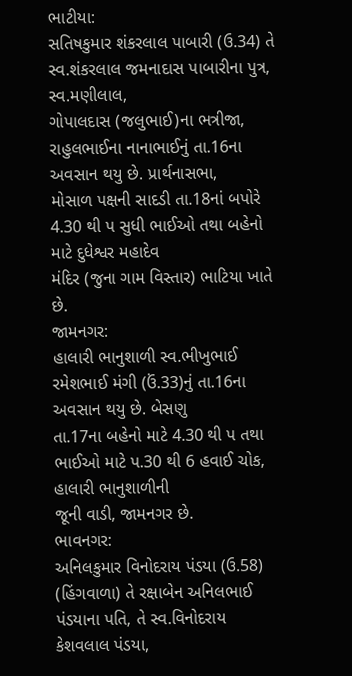ભાટીયા:
સતિષકુમાર શંકરલાલ પાબારી (ઉ.34) તે સ્વ.શંકરલાલ જમનાદાસ પાબારીના પુત્ર, સ્વ.મણીલાલ,
ગોપાલદાસ (જલુભાઈ)ના ભત્રીજા, રાહુલભાઈના નાનાભાઈનું તા.16ના અવસાન થયુ છે. પ્રાર્થનાસભા,
મોસાળ પક્ષની સાદડી તા.18નાં બપોરે 4.30 થી પ સુધી ભાઈઓ તથા બહેનો માટે દુધેશ્વર મહાદેવ
મંદિર (જુના ગામ વિસ્તાર) ભાટિયા ખાતે છે.
જામનગર:
હાલારી ભાનુશાળી સ્વ.ભીખુભાઈ રમેશભાઈ મંગી (ઉં.33)નું તા.16ના અવસાન થયુ છે. બેસણુ
તા.17ના બહેનો માટે 4.30 થી પ તથા ભાઈઓ માટે પ.30 થી 6 હવાઈ ચોક, હાલારી ભાનુશાળીની
જૂની વાડી, જામનગર છે.
ભાવનગર:
અનિલકુમાર વિનોદરાય પંડયા (ઉ.58) (હિંગવાળા) તે રક્ષાબેન અનિલભાઈ પંડયાના પતિ, તે સ્વ.વિનોદરાય
કેશવલાલ પંડયા,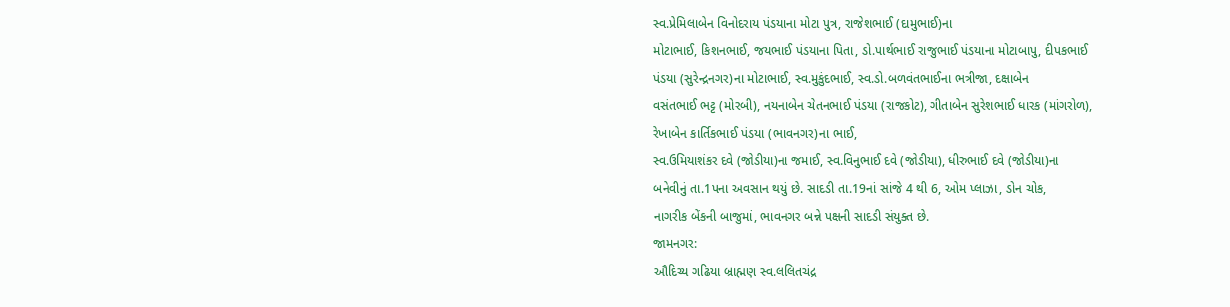સ્વ.પ્રેમિલાબેન વિનોદરાય પંડયાના મોટા પુત્ર, રાજેશભાઈ (દામુભાઈ)ના
મોટાભાઈ, કિશનભાઈ, જયભાઈ પંડયાના પિતા, ડો.પાર્થભાઈ રાજુભાઈ પંડયાના મોટાબાપુ, દીપકભાઈ
પંડયા (સુરેન્દ્રનગર)ના મોટાભાઈ, સ્વ.મુકુંદભાઈ, સ્વ.ડો.બળવંતભાઈના ભત્રીજા, દક્ષાબેન
વસંતભાઈ ભટ્ટ (મોરબી), નયનાબેન ચેતનભાઈ પંડયા (રાજકોટ), ગીતાબેન સુરેશભાઈ ધારક (માંગરોળ),
રેખાબેન કાર્તિકભાઈ પંડયા (ભાવનગર)ના ભાઈ,
સ્વ.ઉમિયાશંકર દવે (જોડીયા)ના જમાઈ, સ્વ.વિનુભાઈ દવે (જોડીયા), ધીરુભાઈ દવે (જોડીયા)ના
બનેવીનું તા.1પના અવસાન થયું છે. સાદડી તા.19નાં સાંજે 4 થી 6, ઓમ પ્લાઝા, ડોન ચોક,
નાગરીક બેંકની બાજુમાં, ભાવનગર બન્ને પક્ષની સાદડી સંયુક્ત છે.
જામનગર:
ઔદિચ્ય ગઢિયા બ્રાહ્મણ સ્વ.લલિતચંદ્ર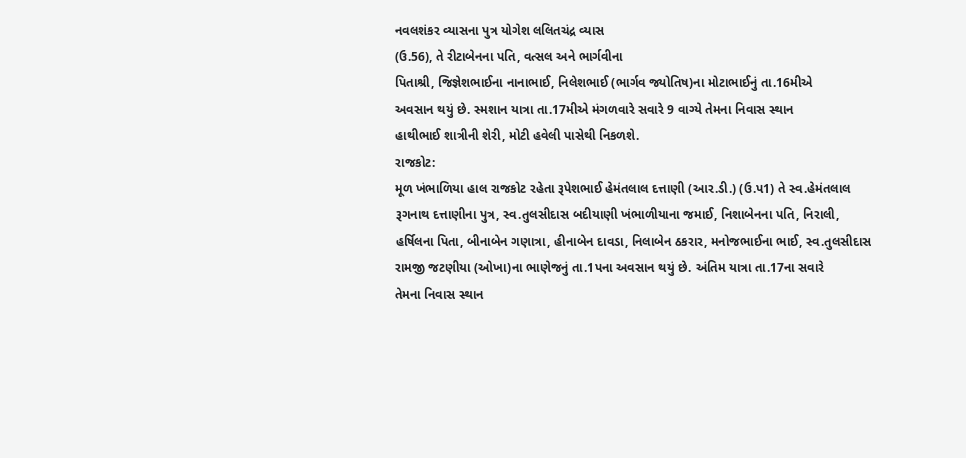નવલશંકર વ્યાસના પુત્ર યોગેશ લલિતચંદ્ર વ્યાસ
(ઉ.56), તે રીટાબેનના પતિ, વત્સલ અને ભાર્ગવીના
પિતાશ્રી, જિજ્ઞેશભાઈના નાનાભાઈ, નિલેશભાઈ (ભાર્ગવ જ્યોતિષ)ના મોટાભાઈનું તા.16મીએ
અવસાન થયું છે. સ્મશાન યાત્રા તા.17મીએ મંગળવારે સવારે 9 વાગ્યે તેમના નિવાસ સ્થાન
હાથીભાઈ શાત્રીની શેરી, મોટી હવેલી પાસેથી નિકળશે.
રાજકોટ:
મૂળ ખંભાળિયા હાલ રાજકોટ રહેતા રૂપેશભાઈ હેમંતલાલ દત્તાણી (આર.ડી.) (ઉ.પ1) તે સ્વ.હેમંતલાલ
રૂગનાથ દત્તાણીના પુત્ર, સ્વ.તુલસીદાસ બદીયાણી ખંભાળીયાના જમાઈ, નિશાબેનના પતિ, નિરાલી,
હર્ષિલના પિતા, બીનાબેન ગણાત્રા, હીનાબેન દાવડા, નિલાબેન ઠકરાર, મનોજભાઈના ભાઈ, સ્વ.તુલસીદાસ
રામજી જટણીયા (ઓખા)ના ભાણેજનું તા.1પના અવસાન થયું છે. અંતિમ યાત્રા તા.17ના સવારે
તેમના નિવાસ સ્થાન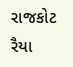રાજકોટ રૈયા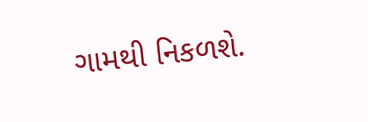ગામથી નિકળશે.